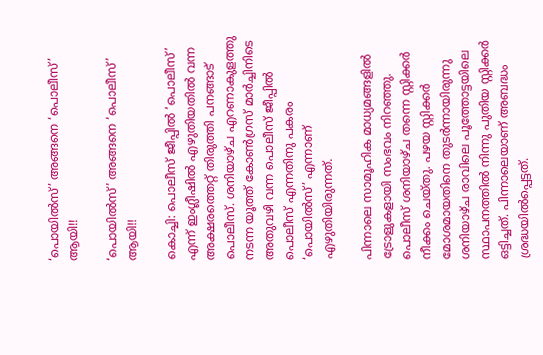‘പൊയിൽസ്’ അങ്ങനെ ‘പൊലീസ്’ ആയി!!

‘പൊയിൽസ്’ അങ്ങനെ ‘പൊലീസ്’ ആയി!!

കൊച്ചി: പൊലീസ് ജീപ്പിൽ ‘പൊലീസ്’ എന്ന് ഇംഗ്ലീഷിൽ എഴുതിയതിൽ വന്ന അക്ഷരത്തെറ്റ് തിരുത്തി പനങ്ങാട് പൊലീസ്. ശനിയാഴ്ച എറണാകുളത്തു നടന്ന യൂത്ത് കോൺഗ്രസ് മാർച്ചിനിടെ അതുവഴി വന്ന പൊലീസ് ജീപ്പിൽ പൊലീസ് എന്നതിനു പകരം ‘പൊയിൽസ്’ എന്നാണ് എഴുതിയിരുന്നത്.

പിന്നാലെ സാമൂഹിക മാധ്യമങ്ങളിൽ ട്രോളുകളായി സംഭവം നിറഞ്ഞു. പൊലീസ് ശനിയാഴ്ച തന്നെ സ്റ്റിക്കർ നീക്കം ചെയ്തു. പഴയ സ്റ്റിക്കർ മോശമായതിനെ തുടർന്നായിരുന്നു ശനിയാഴ്ച രാവിലെ പൂത്തോട്ടയിലെ സ്ഥാപനത്തിൽ നിന്നു പുതിയ സ്റ്റിക്കർ ഒട്ടിച്ചത്. പിന്നാലെയാണ് അബദ്ധം ശ്രദ്ധയിൽപ്പെട്ടത്.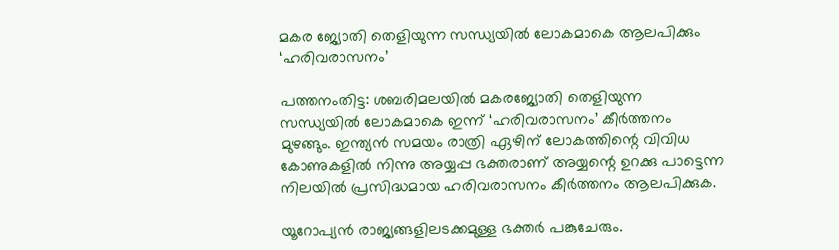മകര ജ്യോതി തെളിയുന്ന സന്ധ്യയിൽ ലോകമാകെ ആലപിക്കും ‘ഹരിവരാസനം’

പത്തനംതിട്ട: ശബരിമലയിൽ മകരജ്യോതി തെളിയുന്ന സന്ധ്യയിൽ ലോകമാകെ ഇന്ന് ‘ഹരിവരാസനം’ കീർത്തനം മുഴങ്ങും. ഇന്ത്യൻ സമയം രാത്രി ഏഴിന് ലോകത്തിന്റെ വിവിധ കോണുകളിൽ നിന്നു അയ്യപ്പ ഭക്തരാണ് അയ്യന്റെ ഉറക്കു പാട്ടെന്ന നിലയിൽ പ്രസിദ്ധമായ ഹരിവരാസനം കീർത്തനം ആലപിക്കുക.

യൂറോപ്യൻ രാജ്യങ്ങളിലടക്കമുള്ള ഭക്തർ പങ്കുചേരും.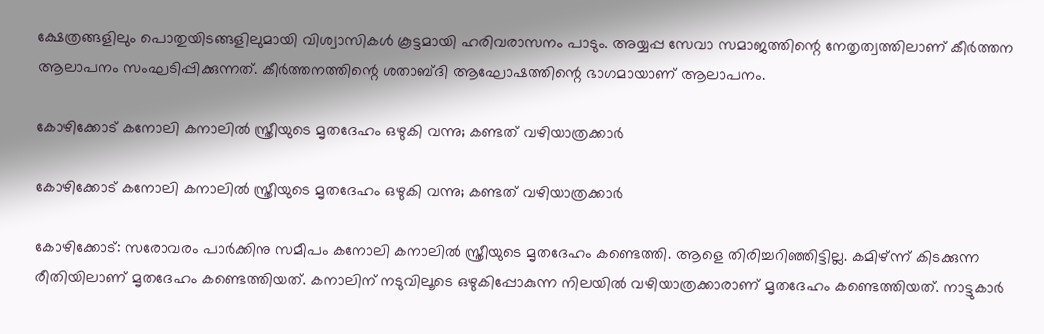ക്ഷേത്രങ്ങളിലും പൊതുയിടങ്ങളിലുമായി വിശ്വാസികൾ കൂട്ടമായി ഹരിവരാസനം പാടും. അയ്യപ്പ സേവാ സമാജത്തിന്റെ നേതൃത്വത്തിലാണ് കീർത്തന ആലാപനം സംഘടിപ്പിക്കുന്നത്. കീർത്തനത്തിന്റെ ശതാബ്ദി ആഘോഷത്തിന്റെ ഭാഗമായാണ് ആലാപനം.

കോഴിക്കോട് കനോലി കനാലില്‍ സ്ത്രീയുടെ മൃതദേഹം ഒഴുകി വന്നു; കണ്ടത് വഴിയാത്രക്കാര്‍

കോഴിക്കോട് കനോലി കനാലില്‍ സ്ത്രീയുടെ മൃതദേഹം ഒഴുകി വന്നു; കണ്ടത് വഴിയാത്രക്കാര്‍

കോഴിക്കോട്: സരോവരം പാര്‍ക്കിനു സമീപം കനോലി കനാലില്‍ സ്ത്രീയുടെ മൃതദേഹം കണ്ടെത്തി. ആളെ തിരിച്ചറിഞ്ഞിട്ടില്ല. കമിഴ്ന്ന് കിടക്കുന്ന രീതിയിലാണ് മൃതദേഹം കണ്ടെത്തിയത്. കനാലിന് നടുവിലൂടെ ഒഴുകിപ്പോകുന്ന നിലയില്‍ വഴിയാത്രക്കാരാണ് മൃതദേഹം കണ്ടെത്തിയത്. നാട്ടുകാര്‍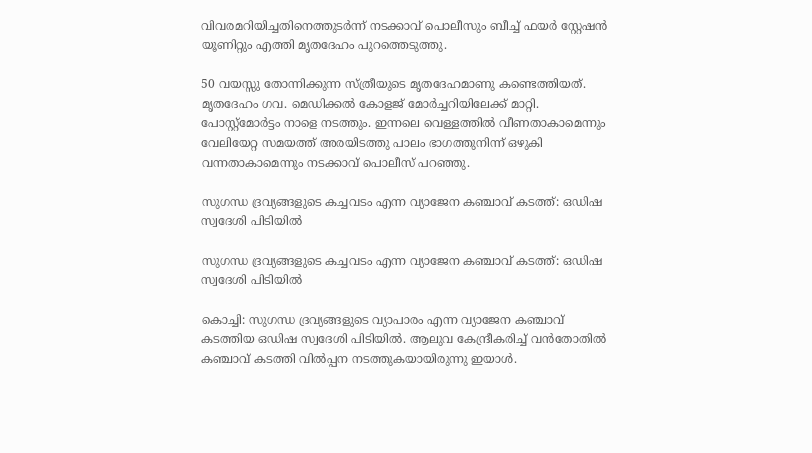വിവരമറിയിച്ചതിനെത്തുടര്‍ന്ന് നടക്കാവ് പൊലീസും ബീച്ച് ഫയര്‍ സ്റ്റേഷന്‍ യൂണിറ്റും എത്തി മൃതദേഹം പുറത്തെടുത്തു.

50 വയസ്സു തോന്നിക്കുന്ന സ്ത്രീയുടെ മൃതദേഹമാണു കണ്ടെത്തിയത്. മൃതദേഹം ഗവ. മെഡിക്കല്‍ കോളജ് മോര്‍ച്ചറിയിലേക്ക് മാറ്റി. പോസ്റ്റ്‌മോര്‍ട്ടം നാളെ നടത്തും. ഇന്നലെ വെള്ളത്തില്‍ വീണതാകാമെന്നും വേലിയേറ്റ സമയത്ത് അരയിടത്തു പാലം ഭാഗത്തുനിന്ന് ഒഴുകി വന്നതാകാമെന്നും നടക്കാവ് പൊലീസ് പറഞ്ഞു.

സുഗന്ധ ദ്രവ്യങ്ങളുടെ കച്ചവടം എന്ന വ്യാജേന കഞ്ചാവ് കടത്ത്: ഒഡിഷ സ്വദേശി പിടിയില്‍

സുഗന്ധ ദ്രവ്യങ്ങളുടെ കച്ചവടം എന്ന വ്യാജേന കഞ്ചാവ് കടത്ത്: ഒഡിഷ സ്വദേശി പിടിയില്‍

കൊച്ചി: സുഗന്ധ ദ്രവ്യങ്ങളുടെ വ്യാപാരം എന്ന വ്യാജേന കഞ്ചാവ് കടത്തിയ ഒഡിഷ സ്വദേശി പിടിയില്‍. ആലുവ കേന്ദ്രീകരിച്ച് വന്‍തോതില്‍ കഞ്ചാവ് കടത്തി വില്‍പ്പന നടത്തുകയായിരുന്നു ഇയാള്‍.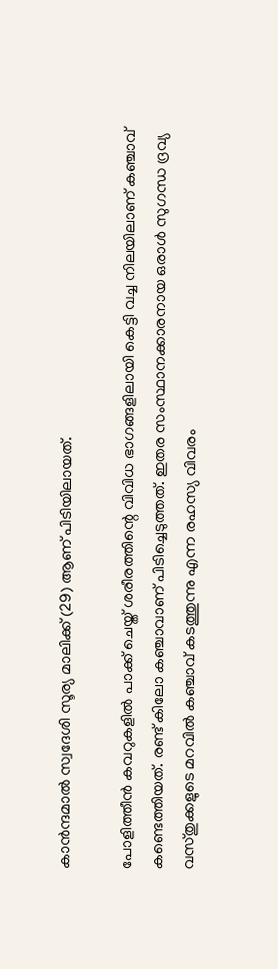കാന്‍ന്ദമാല്‍ സ്വദേശി സൂര്യ മാലിക്ക് (29) ആണ് പിടിയിലായത്.

പോളിത്തീന്‍ കവറുകളില്‍ പാക്ക് ചെയ്ത് ശരീരത്തിന്റെ വിവിധ ഭാഗങ്ങളിലായി കെട്ടി വച്ച നിലയിലാണ് കഞ്ചാവ് കണ്ടെത്തിയത്. രണ്ട് കിലോ കഞ്ചാവാണ് പിടിച്ചെടുത്തത്. ഇതര സംസ്ഥാനക്കാരനായ ഒരാള്‍ സുഗന്ധ ദ്രവ്യ വസ്തുക്കളുടെ മറവില്‍ കഞ്ചാവ് കടത്തുന്നു എന്ന രഹസ്യ വിവരം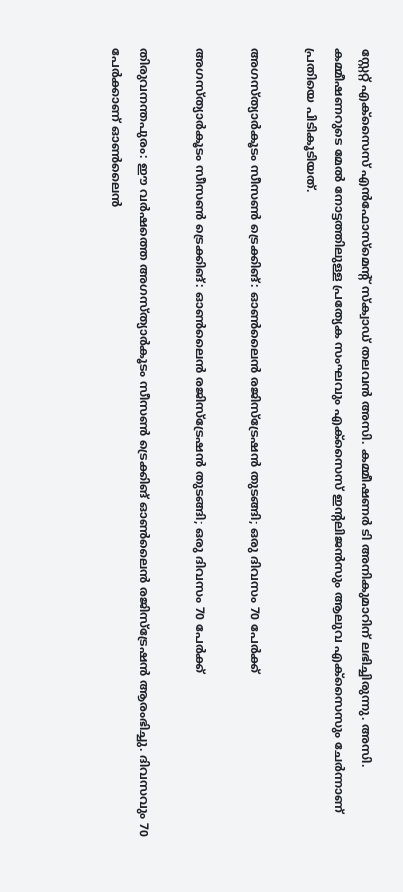സ്റ്റേറ്റ് എക്‌സൈസ് എന്‍ഫോസ്‌മെന്റ് സ്‌ക്വാഡ് തലവന്‍ അസി. കമ്മീഷണര്‍ ടി അനികുമാറിന് ലഭിച്ചിരുന്നു. അസി. കമ്മീഷണറുടെ മേല്‍ നോട്ടത്തിലുള്ള പ്രത്യേക സംഘവും എക്‌സൈസ് ഇന്റലിജന്‍സും ആലുവ എക്‌സൈസും ചേര്‍ന്നാണ് പ്രതിയെ പിടികൂടിയത്.

അഗസ്ത്യാര്‍കൂടം സീസണ്‍ ട്രെക്കിങ്: ഓണ്‍ലൈന്‍ രജിസ്‌ട്രേഷന്‍ തുടങ്ങി; ഒരു ദിവസം 70 പേര്‍ക്ക്

അഗസ്ത്യാര്‍കൂടം സീസണ്‍ ട്രെക്കിങ്: ഓണ്‍ലൈന്‍ രജിസ്‌ട്രേഷന്‍ തുടങ്ങി; ഒരു ദിവസം 70 പേര്‍ക്ക്

തിരുവനന്തപുരം: ഈ വര്‍ഷത്തെ അഗസ്ത്യാര്‍കൂടം സീസണ്‍ ട്രെക്കിങ് ഓണ്‍ലൈന്‍ രജിസ്‌ട്രേഷന്‍ ആരംഭിച്ചു. ദിവസവും 70 പേര്‍ക്കാണ് ഓണ്‍ലൈന്‍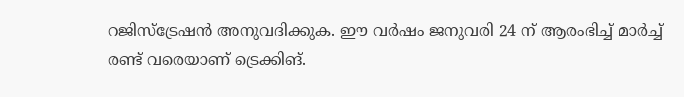റജിസ്‌ട്രേഷന്‍ അനുവദിക്കുക. ഈ വര്‍ഷം ജനുവരി 24 ന് ആരംഭിച്ച് മാര്‍ച്ച് രണ്ട് വരെയാണ് ട്രെക്കിങ്.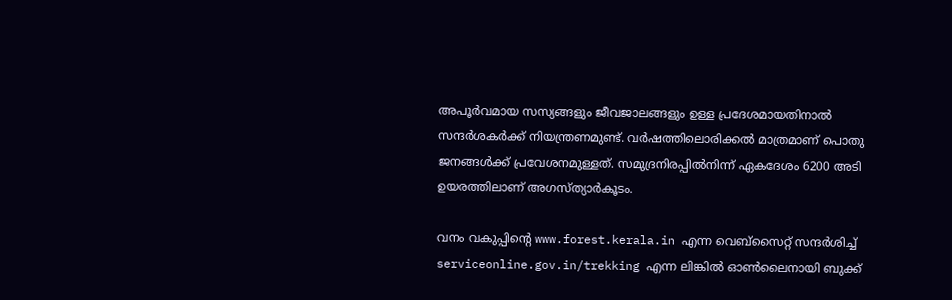അപൂര്‍വമായ സസ്യങ്ങളും ജീവജാലങ്ങളും ഉള്ള പ്രദേശമായതിനാല്‍ സന്ദര്‍ശകര്‍ക്ക് നിയന്ത്രണമുണ്ട്. വര്‍ഷത്തിലൊരിക്കല്‍ മാത്രമാണ് പൊതു ജനങ്ങള്‍ക്ക് പ്രവേശനമുള്ളത്. സമുദ്രനിരപ്പില്‍നിന്ന് ഏകദേശം 6200 അടി ഉയരത്തിലാണ് അഗസ്ത്യാര്‍കൂടം.

വനം വകുപ്പിന്റെ www.forest.kerala.in എന്ന വെബ്‌സൈറ്റ് സന്ദര്‍ശിച്ച് serviceonline.gov.in/trekking എന്ന ലിങ്കില്‍ ഓണ്‍ലൈനായി ബുക്ക്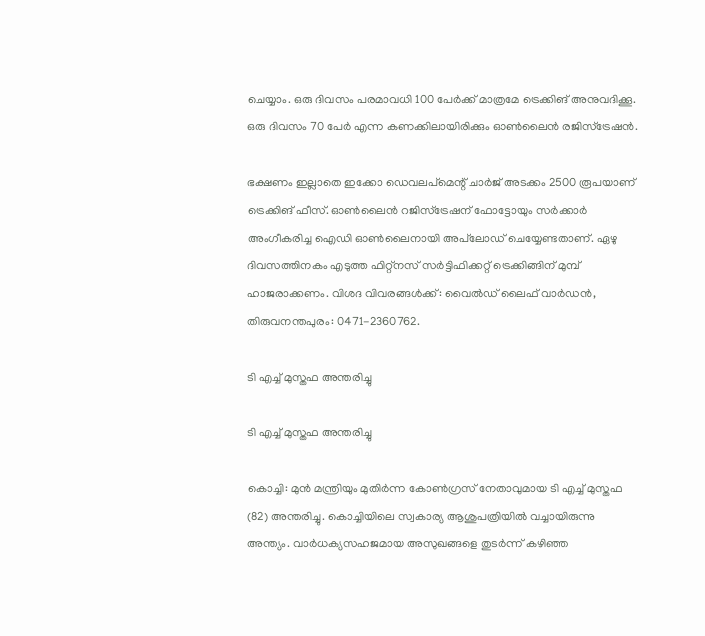ചെയ്യാം. ഒരു ദിവസം പരമാവധി 100 പേര്‍ക്ക് മാത്രമേ ട്രെക്കിങ് അനുവദിക്കൂ. ഒരു ദിവസം 70 പേര്‍ എന്ന കണക്കിലായിരിക്കും ഓണ്‍ലൈന്‍ രജിസ്ട്രേഷന്‍.

ഭക്ഷണം ഇല്ലാതെ ഇക്കോ ഡെവലപ്‌മെന്റ് ചാര്‍ജ് അടക്കം 2500 രൂപയാണ് ട്രെക്കിങ് ഫീസ്. ഓണ്‍ലൈന്‍ റജിസ്‌ട്രേഷന് ഫോട്ടോയും സര്‍ക്കാര്‍ അംഗീകരിച്ച ഐഡി ഓണ്‍ലൈനായി അപ്‌ലോഡ് ചെയ്യേണ്ടതാണ്. ഏഴു ദിവസത്തിനകം എടുത്ത ഫിറ്റ്‌നസ് സര്‍ട്ടിഫിക്കറ്റ് ട്രെക്കിങ്ങിന് മുമ്പ് ഹാജരാക്കണം. വിശദ വിവരങ്ങള്‍ക്ക്: വൈല്‍ഡ് ലൈഫ് വാര്‍ഡന്‍, തിരുവനന്തപുരം: 0471-2360762.

ടി എച്ച് മുസ്തഫ അന്തരിച്ചു

ടി എച്ച് മുസ്തഫ അന്തരിച്ചു

കൊച്ചി: മുന്‍ മന്ത്രിയും മുതിര്‍ന്ന കോണ്‍ഗ്രസ് നേതാവുമായ ടി എച്ച് മുസ്തഫ (82) അന്തരിച്ചു. കൊച്ചിയിലെ സ്വകാര്യ ആശുപത്രിയില്‍ വച്ചായിരുന്നു അന്ത്യം. വാര്‍ധക്യസഹജമായ അസുഖങ്ങളെ തുടര്‍ന്ന് കഴിഞ്ഞ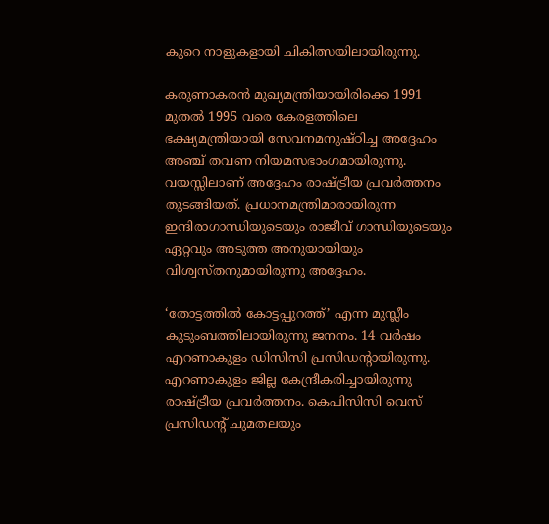കുറെ നാളുകളായി ചികിത്സയിലായിരുന്നു.

കരുണാകരന്‍ മുഖ്യമന്ത്രിയായിരിക്കെ 1991 മുതല്‍ 1995 വരെ കേരളത്തിലെ ഭക്ഷ്യമന്ത്രിയായി സേവനമനുഷ്ഠിച്ച അദ്ദേഹം അഞ്ച് തവണ നിയമസഭാംഗമായിരുന്നു. വയസ്സിലാണ് അദ്ദേഹം രാഷ്ട്രീയ പ്രവര്‍ത്തനം തുടങ്ങിയത്. പ്രധാനമന്ത്രിമാരായിരുന്ന ഇന്ദിരാഗാന്ധിയുടെയും രാജീവ് ഗാന്ധിയുടെയും ഏറ്റവും അടുത്ത അനുയായിയും വിശ്വസ്തനുമായിരുന്നു അദ്ദേഹം.

‘തോട്ടത്തില്‍ കോട്ടപ്പുറത്ത്’ എന്ന മുസ്ലീം കുടുംബത്തിലായിരുന്നു ജനനം. 14 വര്‍ഷം എറണാകുളം ഡിസിസി പ്രസിഡന്റായിരുന്നു. എറണാകുളം ജില്ല കേന്ദ്രീകരിച്ചായിരുന്നു രാഷ്ട്രീയ പ്രവർത്തനം. കെപിസിസി വെസ് പ്രസിഡന്റ് ചുമതലയും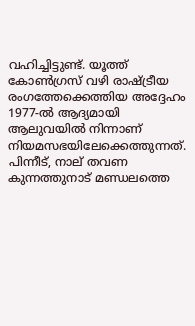വഹിച്ചിട്ടുണ്ട്. യൂത്ത് കോണ്‍ഗ്രസ് വഴി രാഷ്ട്രീയ രംഗത്തേക്കെത്തിയ അദ്ദേഹം 1977-ൽ ആദ്യമായി ആലുവയിൽ നിന്നാണ് നിയമസഭയിലേക്കെത്തുന്നത്. പിന്നീട്, നാല് തവണ കുന്നത്തുനാട് മണ്ഡലത്തെ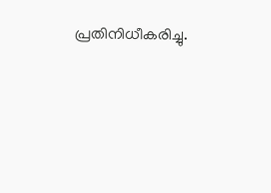പ്രതിനിധീകരിച്ചു.